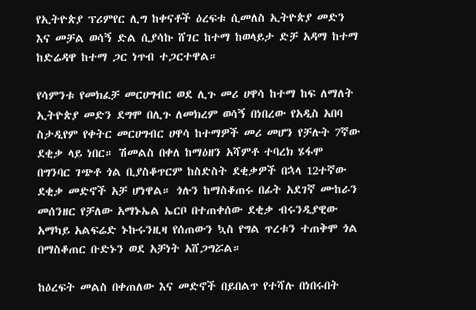የኢትዮጵያ ፕሪምየር ሊግ ከቀናቶች ዕረፍቱ ሲመለስ ኢትዮጵያ መድን እና መቻል ወሳኝ ድል ሲያሳኩ ሸገር ከተማ ከወላይታ ድቻ አዳማ ከተማ ከድሬዳዋ ከተማ ጋር ነጥብ ተጋርተዋል።

የሳምንቱ የመክፈቻ መርሀግብር ወደ ሊጉ መሪ ሀዋሳ ከተማ ከፍ ለማለት ኢትዮጵያ መድን ደግሞ በሊጉ ለመክረም ወሳኝ በነበረው የአዲስ አበባ ስታዲየም የቀትር መርሀግብር ሀዋሳ ከተማዎች መሪ መሆን የቻሉት 7ኛው ደቂቃ ላይ ነበር። ሽመልስ በቀለ ከማዕዘን አሻምቶ ተባረክ ሄፋሞ በግንባር ገጭቶ ጎል ቢያስቆጥርም ከስድስት ደቂቃዎች በኋላ 12ተኛው ደቂቃ መድኖች አቻ ሆነዋል። ጎሉን ከማስቆጠሩ በፊት አደገኛ ሙከራን መሰንዘር የቻለው አማኑኤል ኤርቦ በተጠቀሰው ደቂቃ ብሩንዲያዊው አማካይ አልፍሬድ ኑኩሩንዚዛ የሰጠውን ኳስ የግል ጥረቱን ተጠቅሞ ጎል በማስቆጠር ቡድኑን ወደ አቻነት አሸጋግሯል።

ከዕረፍት መልስ በቀጠለው እና መድኖች በይበልጥ የተሻሉ በነበሩበት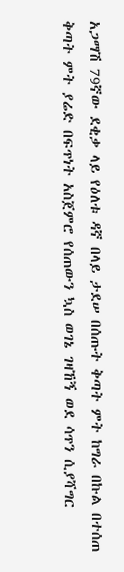አጋማሽ 79ኛው ደቂቃ ላይ የዕለቱ ዳኛ በላይ ታደሠ በሰጡት ቅጣት ምት ከግራ በኩል በተሰጠ ቅጣት ምት ያሬድ በፍጥነት አስጀምሮ የሰጠውን ኳስ ወገኔ ገዛኸኝ ወደ ሳጥን ሲያሻግር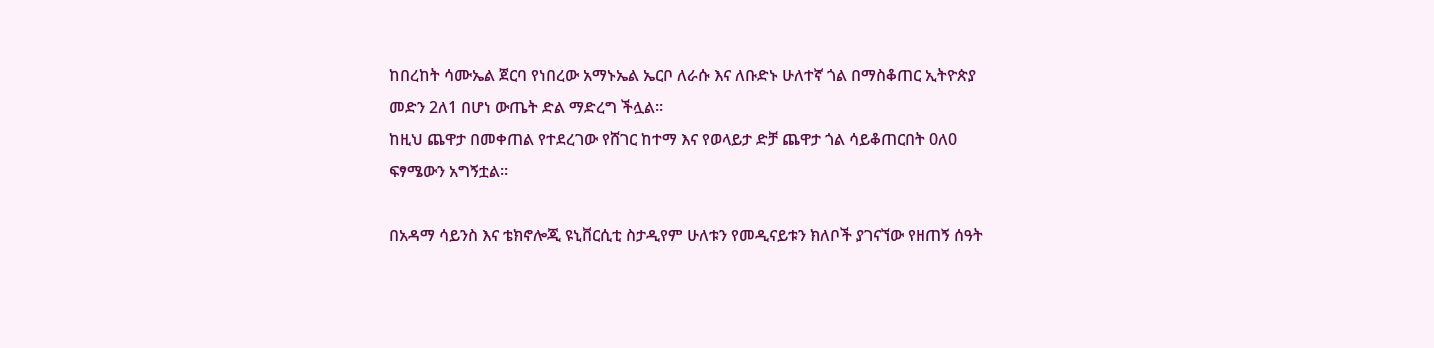ከበረከት ሳሙኤል ጀርባ የነበረው አማኑኤል ኤርቦ ለራሱ እና ለቡድኑ ሁለተኛ ጎል በማስቆጠር ኢትዮጵያ መድን 2ለ1 በሆነ ውጤት ድል ማድረግ ችሏል።
ከዚህ ጨዋታ በመቀጠል የተደረገው የሸገር ከተማ እና የወላይታ ድቻ ጨዋታ ጎል ሳይቆጠርበት 0ለ0 ፍፃሜውን አግኝቷል።

በአዳማ ሳይንስ እና ቴክኖሎጂ ዩኒቨርሲቲ ስታዲየም ሁለቱን የመዲናይቱን ክለቦች ያገናኘው የዘጠኝ ሰዓት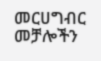መርሀግብር መቻሎችን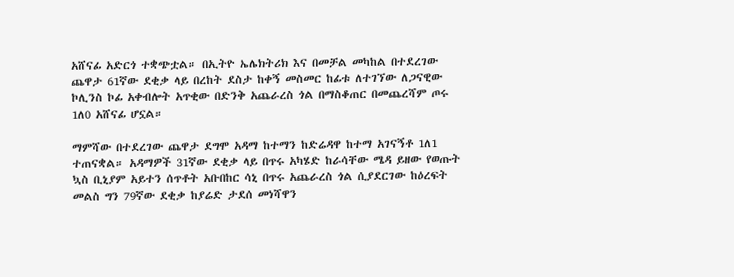አሸናፊ አድርጎ ተቋጭቷል። በኢትዮ ኤሌክትሪክ እና በመቻል መካከል በተደረገው ጨዋታ 61ኛው ደቂቃ ላይ በረከት ደስታ ከቀኝ መስመር ከፊቱ ለተገኘው ለጋናዊው ኮሊንስ ኮፊ አቀብሎት አጥቂው በድንቅ አጨራረስ ጎል በማስቆጠር በመጨረሻም ጦሩ 1ለ0 አሸናፊ ሆኗል።

ማምሻው በተደረገው ጨዋታ ደግሞ አዳማ ከተማን ከድሬዳዋ ከተማ አገናኝቶ 1ለ1 ተጠናቋል። አዳማዎች 31ኛው ደቂቃ ላይ በጥሩ አካሄድ ከራሳቸው ሜዳ ይዘው የወጡት ኳስ ቢኒያም አይተን ሰጥቶት አቡበከር ሳኒ በጥሩ አጨራረስ ጎል ሲያደርገው ከዕረፍት መልስ ግን 79ኛው ደቂቃ ከያሬድ ታደሰ መነሻዋን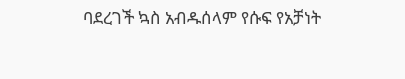ባደረገች ኳስ አብዱሰላም የሱፍ የአቻነት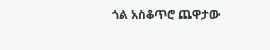ጎል አስቆጥሮ ጨዋታው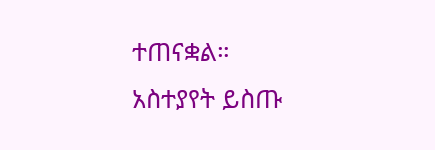ተጠናቋል።
አስተያየት ይስጡ